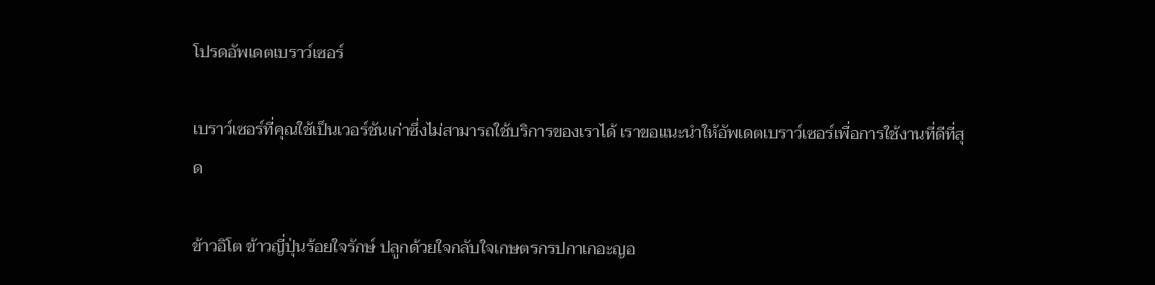โปรดอัพเดตเบราว์เซอร์

เบราว์เซอร์ที่คุณใช้เป็นเวอร์ชันเก่าซึ่งไม่สามารถใช้บริการของเราได้ เราขอแนะนำให้อัพเดตเบราว์เซอร์เพื่อการใช้งานที่ดีที่สุด

ข้าวอิโต ข้าวญี่ปุ่นร้อยใจรักษ์ ปลูกด้วยใจกลับใจเกษตรกรปกาเกอะญอ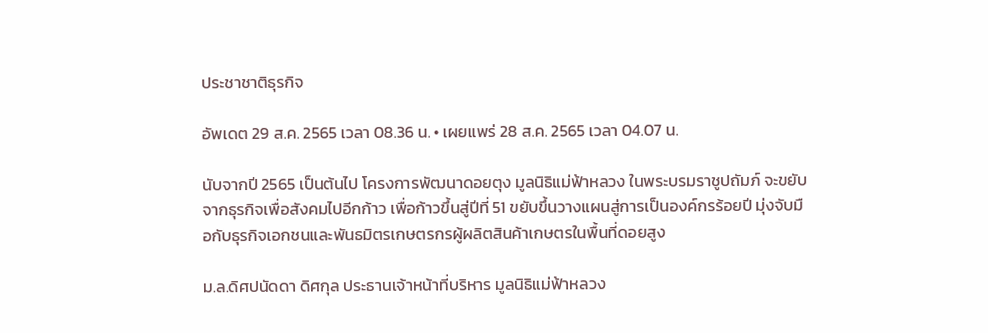ประชาชาติธุรกิจ

อัพเดต 29 ส.ค. 2565 เวลา 08.36 น. • เผยแพร่ 28 ส.ค. 2565 เวลา 04.07 น.

นับจากปี 2565 เป็นต้นไป โครงการพัฒนาดอยตุง มูลนิธิแม่ฟ้าหลวง ในพระบรมราชูปถัมภ์ จะขยับจากธุรกิจเพื่อสังคมไปอีกก้าว เพื่อก้าวขึ้นสู่ปีที่ 51 ขยับขึ้นวางแผนสู่การเป็นองค์กรร้อยปี มุ่งจับมือกับธุรกิจเอกชนและพันธมิตรเกษตรกรผู้ผลิตสินค้าเกษตรในพื้นที่ดอยสูง

ม.ล.ดิศปนัดดา ดิศกุล ประธานเจ้าหน้าที่บริหาร มูลนิธิแม่ฟ้าหลวง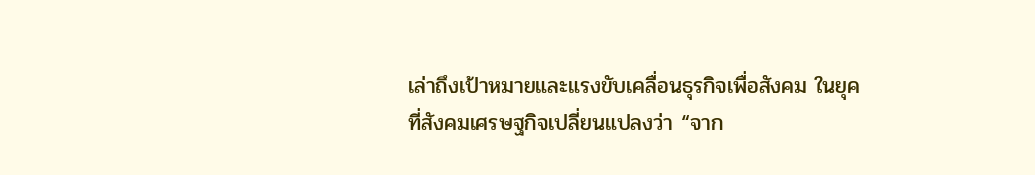เล่าถึงเป้าหมายและแรงขับเคลื่อนธุรกิจเพื่อสังคม ในยุคที่สังคมเศรษฐกิจเปลี่ยนแปลงว่า “จาก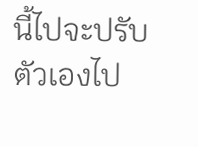นี้ไปจะปรับตัวเองไป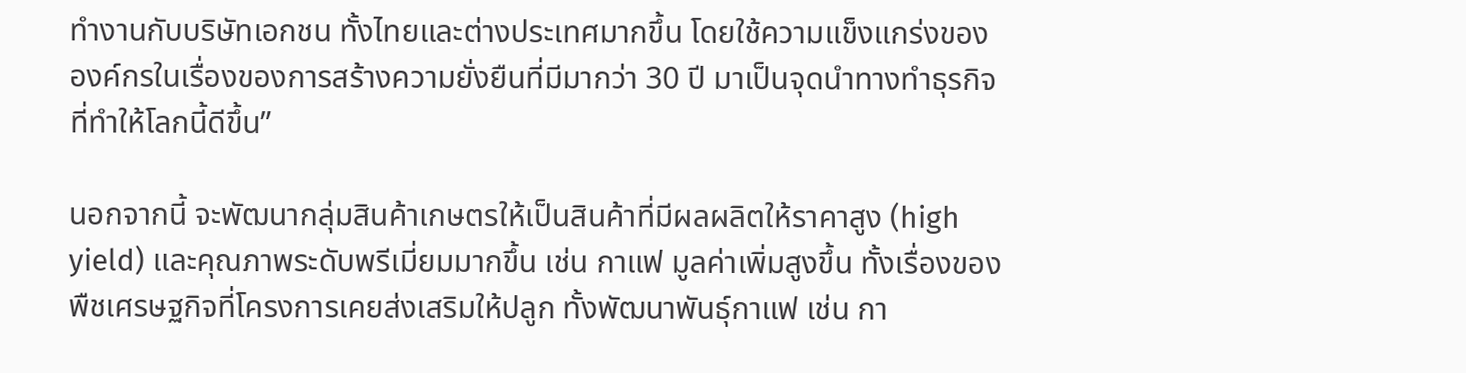ทำงานกับบริษัทเอกชน ทั้งไทยและต่างประเทศมากขึ้น โดยใช้ความแข็งแกร่งขององค์กรในเรื่องของการสร้างความยั่งยืนที่มีมากว่า 30 ปี มาเป็นจุดนำทางทำธุรกิจที่ทำให้โลกนี้ดีขึ้น”

นอกจากนี้ จะพัฒนากลุ่มสินค้าเกษตรให้เป็นสินค้าที่มีผลผลิตให้ราคาสูง (high yield) และคุณภาพระดับพรีเมี่ยมมากขึ้น เช่น กาแฟ มูลค่าเพิ่มสูงขึ้น ทั้งเรื่องของพืชเศรษฐกิจที่โครงการเคยส่งเสริมให้ปลูก ทั้งพัฒนาพันธุ์กาแฟ เช่น กา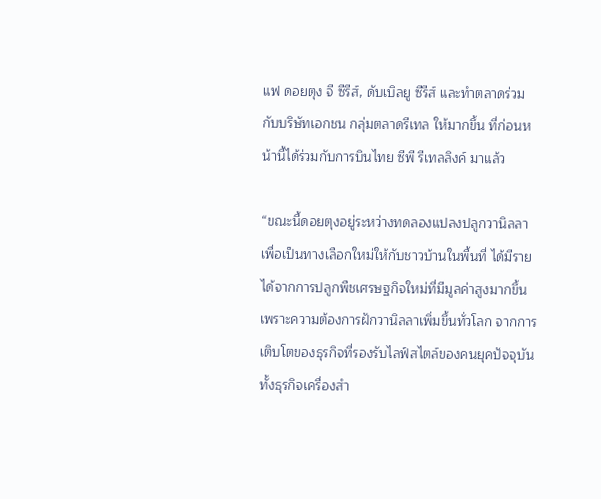แฟ ดอยตุง จี ซีรีส์, ดับเบิลยู ซีรีส์ และทำตลาดร่วมกับบริษัทเอกชน กลุ่มตลาดรีเทล ให้มากขึ้น ที่ก่อนหน้านี้ได้ร่วมกับการบินไทย ซีพี รีเทลลิงค์ มาแล้ว

“ขณะนี้ดอยตุงอยู่ระหว่างทดลองแปลงปลูกวานิลลา เพื่อเป็นทางเลือกใหม่ให้กับชาวบ้านในพื้นที่ ได้มีรายได้จากการปลูกพืชเศรษฐกิจใหม่ที่มีมูลค่าสูงมากขึ้น เพราะความต้องการฝักวานิลลาเพิ่มขึ้นทั่วโลก จากการเติบโตของธุรกิจที่รองรับไลฟ์สไตล์ของคนยุคปัจจุบัน ทั้งธุรกิจเครื่องสำ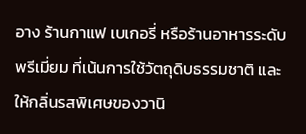อาง ร้านกาแฟ เบเกอรี่ หรือร้านอาหารระดับพรีเมี่ยม ที่เน้นการใช้วัตถุดิบธรรมชาติ และให้กลิ่นรสพิเศษของวานิ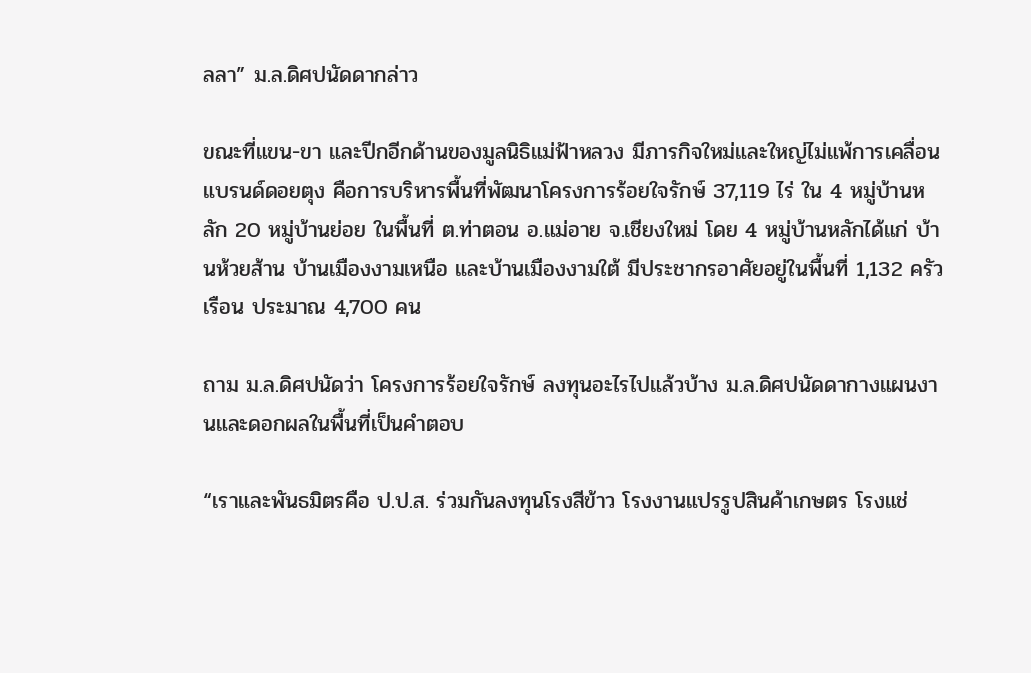ลลา” ม.ล.ดิศปนัดดากล่าว

ขณะที่แขน-ขา และปีกอีกด้านของมูลนิธิแม่ฟ้าหลวง มีภารกิจใหม่และใหญ่ไม่แพ้การเคลื่อนแบรนด์ดอยตุง คือการบริหารพื้นที่พัฒนาโครงการร้อยใจรักษ์ 37,119 ไร่ ใน 4 หมู่บ้านหลัก 20 หมู่บ้านย่อย ในพื้นที่ ต.ท่าตอน อ.แม่อาย จ.เชียงใหม่ โดย 4 หมู่บ้านหลักได้แก่ บ้านห้วยส้าน บ้านเมืองงามเหนือ และบ้านเมืองงามใต้ มีประชากรอาศัยอยู่ในพื้นที่ 1,132 ครัวเรือน ประมาณ 4,700 คน

ถาม ม.ล.ดิศปนัดว่า โครงการร้อยใจรักษ์ ลงทุนอะไรไปแล้วบ้าง ม.ล.ดิศปนัดดากางแผนงานและดอกผลในพื้นที่เป็นคำตอบ

“เราและพันธมิตรคือ ป.ป.ส. ร่วมกันลงทุนโรงสีข้าว โรงงานแปรรูปสินค้าเกษตร โรงแช่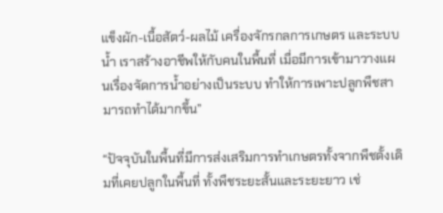แข็งผัก-เนื้อสัตว์-ผลไม้ เครื่องจักรกลการเกษตร และระบบน้ำ เราสร้างอาชีพให้กับคนในพื้นที่ เมื่อมีการเข้ามาวางแผนเรื่องจัดการน้ำอย่างเป็นระบบ ทำให้การเพาะปลูกพืชสามารถทำได้มากขึ้น”

“ปัจจุบันในพื้นที่มีการส่งเสริมการทำเกษตรทั้งจากพืชดั้งเดิมที่เคยปลูกในพื้นที่ ทั้งพืชระยะสั้นและระยะยาว เช่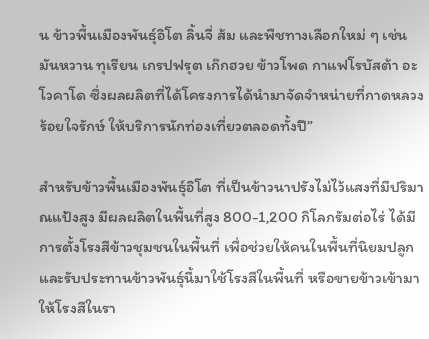น ข้าวพื้นเมืองพันธุ์อิโต ลิ้นจี่ ส้ม และพืชทางเลือกใหม่ ๆ เช่น มันหวาน ทุเรียน เกรปฟรุต เก๊กฮวย ข้าวโพด กาแฟโรบัสต้า อะโวคาโด ซึ่งผลผลิตที่ได้โครงการได้นำมาจัดจำหน่ายที่กาดหลวงร้อยใจรักษ์ ให้บริการนักท่องเที่ยวตลอดทั้งปี”

สำหรับข้าวพื้นเมืองพันธุ์อิโต ที่เป็นข้าวนาปรังไม่ไว้แสงที่มีปริมาณแป้งสูง มีผลผลิตในพื้นที่สูง 800-1,200 กิโลกรัมต่อไร่ ได้มีการตั้งโรงสีข้าวชุมชนในพื้นที่ เพื่อช่วยให้คนในพื้นที่นิยมปลูกและรับประทานข้าวพันธุ์นี้มาใช้โรงสีในพื้นที่ หรือขายข้าวเข้ามาให้โรงสีในรา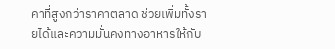คาที่สูงกว่าราคาตลาด ช่วยเพิ่มทั้งรายได้และความมั่นคงทางอาหารให้กับ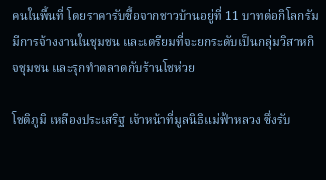คนในพื้นที่ โดยราคารับซื้อจากชาวบ้านอยู่ที่ 11 บาทต่อกิโลกรัม มีการจ้างงานในชุมชน และเตรียมที่จะยกระดับเป็นกลุ่มวิสาหกิจชุมชน และรุกทำตลาดกับร้านโชห่วย

โชติภูมิ เหลืองประเสริฐ เจ้าหน้าที่มูลนิธิแม่ฟ้าหลวง ซึ่งรับ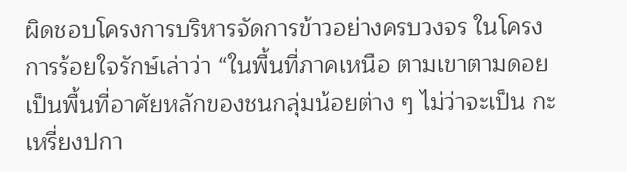ผิดชอบโครงการบริหารจัดการข้าวอย่างครบวงจร ในโครงการร้อยใจรักษ์เล่าว่า “ในพื้นที่ภาคเหนือ ตามเขาตามดอย เป็นพื้นที่อาศัยหลักของชนกลุ่มน้อยต่าง ๆ ไม่ว่าจะเป็น กะเหรี่ยงปกา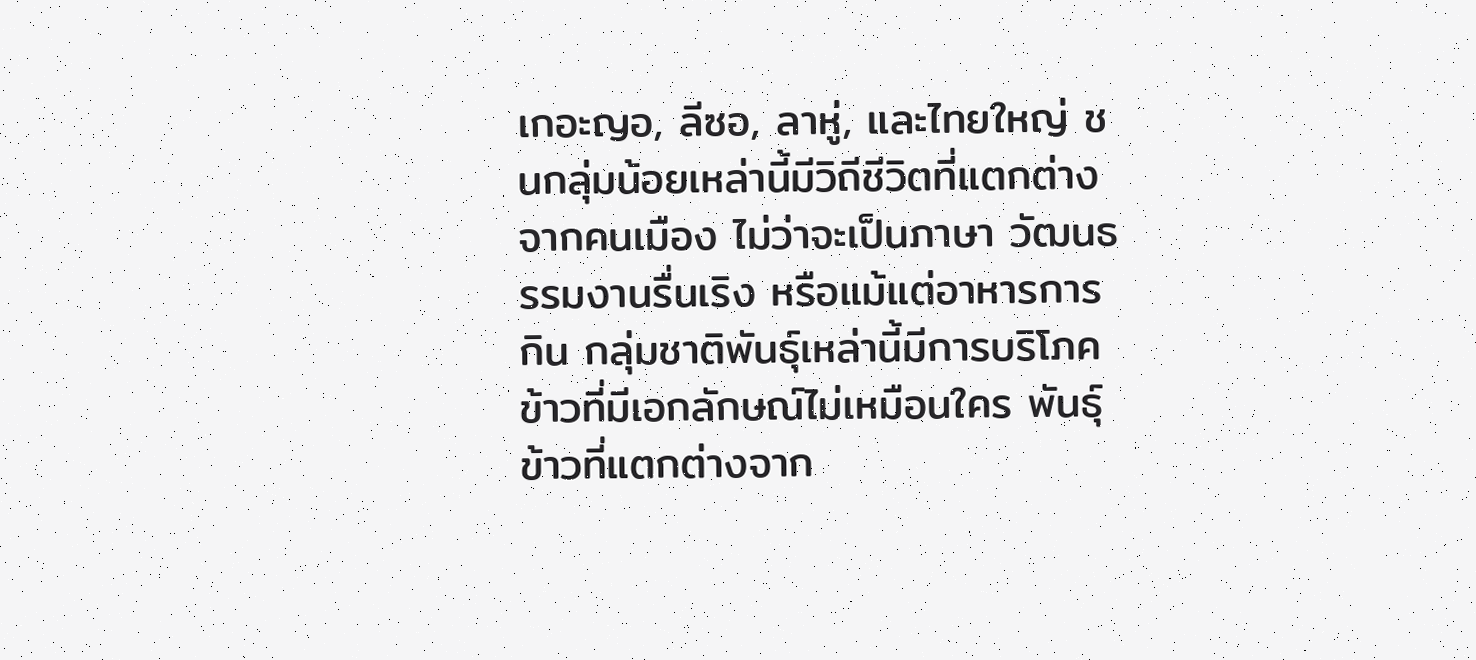เกอะญอ, ลีซอ, ลาหู่, และไทยใหญ่ ชนกลุ่มน้อยเหล่านี้มีวิถีชีวิตที่แตกต่างจากคนเมือง ไม่ว่าจะเป็นภาษา วัฒนธรรมงานรื่นเริง หรือแม้แต่อาหารการกิน กลุ่มชาติพันธุ์เหล่านี้มีการบริโภคข้าวที่มีเอกลักษณ์ไม่เหมือนใคร พันธุ์ข้าวที่แตกต่างจาก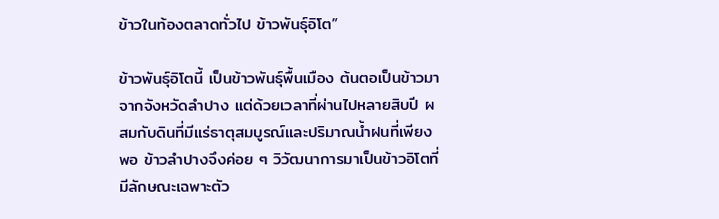ข้าวในท้องตลาดทั่วไป ข้าวพันธุ์อิโต”

ข้าวพันธุ์อิโตนี้ เป็นข้าวพันธุ์พื้นเมือง ต้นตอเป็นข้าวมาจากจังหวัดลำปาง แต่ด้วยเวลาที่ผ่านไปหลายสิบปี ผสมกับดินที่มีแร่ธาตุสมบูรณ์และปริมาณน้ำฝนที่เพียงพอ ข้าวลำปางจึงค่อย ๆ วิวัฒนาการมาเป็นข้าวอิโตที่มีลักษณะเฉพาะตัว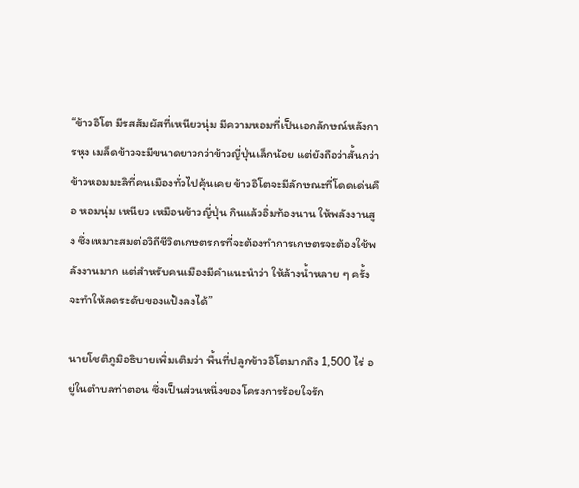“ข้าวอิโต มีรสสัมผัสที่เหนียวนุ่ม มีความหอมที่เป็นเอกลักษณ์หลังการหุง เมล็ดข้าวจะมีขนาดยาวกว่าข้าวญี่ปุ่นเล็กน้อย แต่ยังถือว่าสั้นกว่าข้าวหอมมะลิที่คนเมืองทั่วไปคุ้นเคย ข้าวอิโตจะมีลักษณะที่โดดเด่นคือ หอมนุ่ม เหนียว เหมือนข้าวญี่ปุ่น กินแล้วอิ่มท้องนาน ให้พลังงานสูง ซึ่งเหมาะสมต่อวิถีชีวิตเกษตรกรที่จะต้องทำการเกษตรจะต้องใช้พลังงานมาก แต่สำหรับคนเมืองมีคำแนะนำว่า ให้ล้างน้ำหลาย ๆ ครั้ง จะทำให้ลดระดับของแป้งลงได้”

นายโชติภูมิอธิบายเพิ่มเติมว่า พื้นที่ปลูกข้าวอิโตมากถึง 1,500 ไร่ อยู่ในตำบลท่าตอน ซึ่งเป็นส่วนหนึ่งของโครงการร้อยใจรัก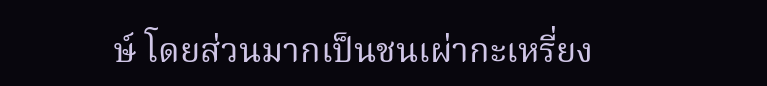ษ์ โดยส่วนมากเป็นชนเผ่ากะเหรี่ยง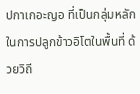ปกาเกอะญอ ที่เป็นกลุ่มหลักในการปลูกข้าวอิโตในพื้นที่ ด้วยวิถี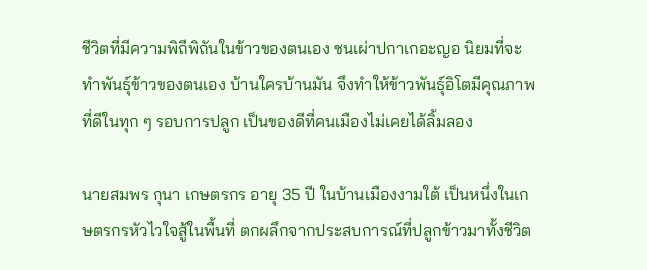ชีวิตที่มีความพิถีพิถันในข้าวของตนเอง ชนเผ่าปกาเกอะญอ นิยมที่จะทำพันธุ์ข้าวของตนเอง บ้านใครบ้านมัน จึงทำให้ข้าวพันธุ์อิโตมีคุณภาพที่ดีในทุก ๆ รอบการปลูก เป็นของดีที่คนเมืองไม่เคยได้ลิ้มลอง

นายสมพร กุนา เกษตรกร อายุ 35 ปี ในบ้านเมืองงามใต้ เป็นหนึ่งในเกษตรกรหัวไวใจสู้ในพื้นที่ ตกผลึกจากประสบการณ์ที่ปลูกข้าวมาทั้งชีวิต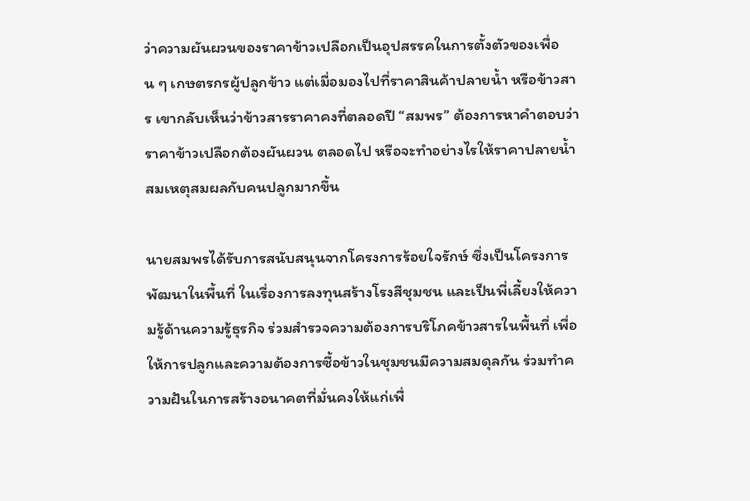ว่าความผันผวนของราคาข้าวเปลือกเป็นอุปสรรคในการตั้งตัวของเพื่อน ๆ เกษตรกรผู้ปลูกข้าว แต่เมื่อมองไปที่ราคาสินค้าปลายน้ำ หรือข้าวสาร เขากลับเห็นว่าข้าวสารราคาคงที่ตลอดปี “สมพร” ต้องการหาคำตอบว่า ราคาข้าวเปลือกต้องผันผวน ตลอดไป หรือจะทำอย่างไรให้ราคาปลายน้ำสมเหตุสมผลกับคนปลูกมากขึ้น

นายสมพรได้รับการสนับสนุนจากโครงการร้อยใจรักษ์ ซึ่งเป็นโครงการพัฒนาในพื้นที่ ในเรื่องการลงทุนสร้างโรงสีชุมชน และเป็นพี่เลี้ยงให้ความรู้ด้านความรู้ธุรกิจ ร่วมสำรวจความต้องการบริโภคข้าวสารในพื้นที่ เพื่อให้การปลูกและความต้องการซื้อข้าวในชุมชนมีความสมดุลกัน ร่วมทำความฝันในการสร้างอนาคตที่มั่นคงให้แก่เพื่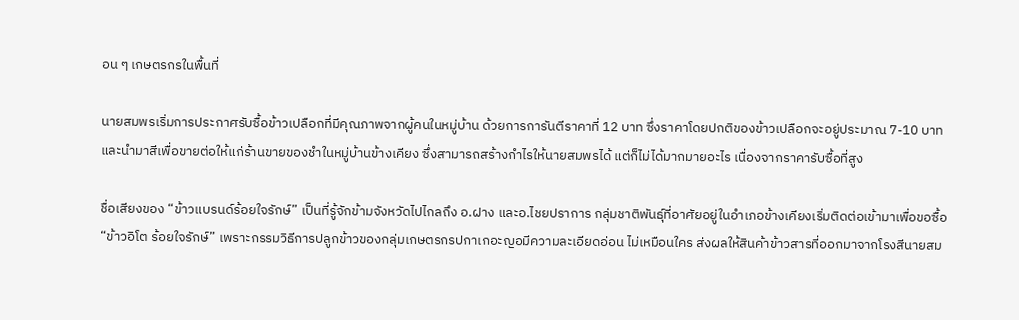อน ๆ เกษตรกรในพื้นที่

นายสมพรเริ่มการประกาศรับซื้อข้าวเปลือกที่มีคุณภาพจากผู้คนในหมู่บ้าน ด้วยการการันตีราคาที่ 12 บาท ซึ่งราคาโดยปกติของข้าวเปลือกจะอยู่ประมาณ 7-10 บาท และนำมาสีเพื่อขายต่อให้แก่ร้านขายของชำในหมู่บ้านข้างเคียง ซึ่งสามารถสร้างกำไรให้นายสมพรได้ แต่ก็ไม่ได้มากมายอะไร เนื่องจากราคารับซื้อที่สูง

ชื่อเสียงของ “ข้าวแบรนด์ร้อยใจรักษ์” เป็นที่รู้จักข้ามจังหวัดไปไกลถึง อ.ฝาง และอ.ไชยปราการ กลุ่มชาติพันธุ์ที่อาศัยอยู่ในอำเภอข้างเคียงเริ่มติดต่อเข้ามาเพื่อขอซื้อ “ข้าวอิโต ร้อยใจรักษ์” เพราะกรรมวิธีการปลูกข้าวของกลุ่มเกษตรกรปกาเกอะญอมีความละเอียดอ่อน ไม่เหมือนใคร ส่งผลให้สินค้าข้าวสารที่ออกมาจากโรงสีนายสม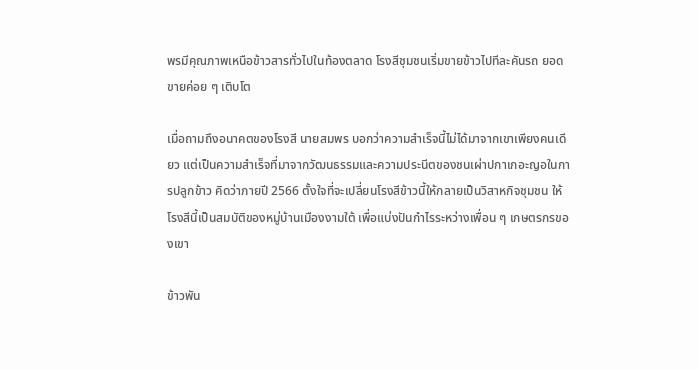พรมีคุณภาพเหนือข้าวสารทั่วไปในท้องตลาด โรงสีชุมชนเริ่มขายข้าวไปทีละคันรถ ยอดขายค่อย ๆ เติบโต

เมื่อถามถึงอนาคตของโรงสี นายสมพร บอกว่าความสำเร็จนี้ไม่ได้มาจากเขาเพียงคนเดียว แต่เป็นความสำเร็จที่มาจากวัฒนธรรมและความประนีตของชนเผ่าปกาเกอะญอในการปลูกข้าว คิดว่าภายปี 2566 ตั้งใจที่จะเปลี่ยนโรงสีข้าวนี้ให้กลายเป็นวิสาหกิจชุมชน ให้โรงสีนี้เป็นสมบัติของหมู่บ้านเมืองงามใต้ เพื่อแบ่งปันกำไรระหว่างเพื่อน ๆ เกษตรกรของเขา

ข้าวพัน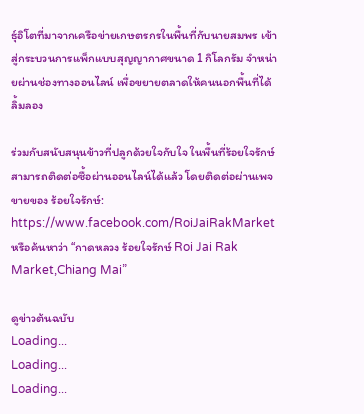ธุ์อิโตที่มาจากเครือข่ายเกษตรกรในพื้นที่กับนายสมพร เข้าสู่กระบวนการแพ็กแบบสุญญากาศขนาด 1 กิโลกรัม จำหน่ายผ่านช่องทางออนไลน์ เพื่อขยายตลาดให้คนนอกพื้นที่ได้ลิ้มลอง

ร่วมกับสนับสนุนข้าวที่ปลูกด้วยใจกับใจ ในพื้นที่ร้อยใจรักษ์ สามารถติดต่อซื้อผ่านออนไลน์ได้แล้ว โดยติดต่อผ่านเพจขายของ ร้อยใจรักษ์: https://www.facebook.com/RoiJaiRakMarket หรือค้นหาว่า “กาดหลวง ร้อยใจรักษ์ Roi Jai Rak Market,Chiang Mai”

ดูข่าวต้นฉบับ
Loading...
Loading...
Loading...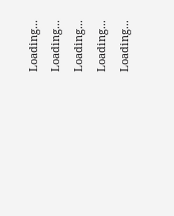Loading...
Loading...
Loading...
Loading...
Loading...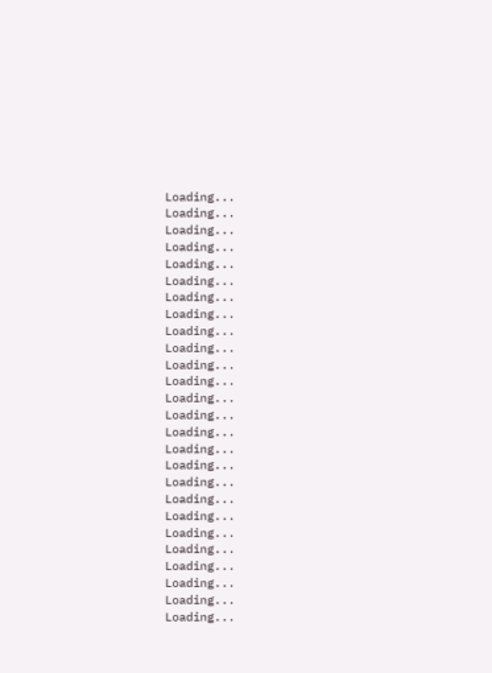Loading...
Loading...
Loading...
Loading...
Loading...
Loading...
Loading...
Loading...
Loading...
Loading...
Loading...
Loading...
Loading...
Loading...
Loading...
Loading...
Loading...
Loading...
Loading...
Loading...
Loading...
Loading...
Loading...
Loading...
Loading...
Loading...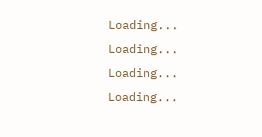Loading...
Loading...
Loading...
Loading...